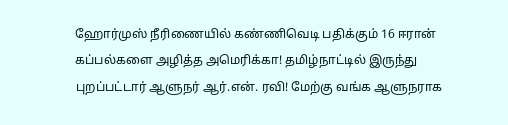ஹோர்முஸ் நீரிணையில் கண்ணிவெடி பதிக்கும் 16 ஈரான் கப்பல்களை அழித்த அமெரிக்கா! தமிழ்நாட்டில் இருந்து புறப்பட்டார் ஆளுநர் ஆர்.என். ரவி! மேற்கு வங்க ஆளுநராக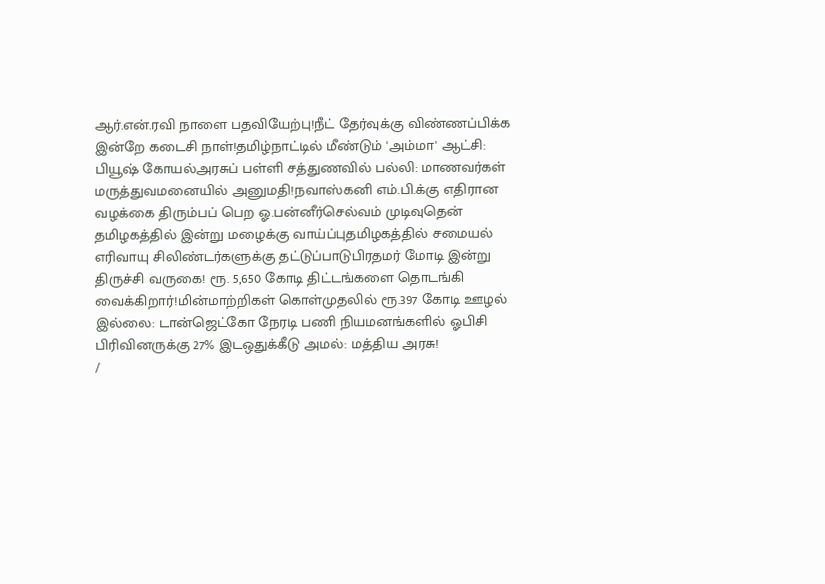ஆர்.என்.ரவி நாளை பதவியேற்பு!நீட் தேர்வுக்கு விண்ணப்பிக்க இன்றே கடைசி நாள்!தமிழ்நாட்டில் மீண்டும் 'அம்மா' ஆட்சி: பியூஷ் கோயல்அரசுப் பள்ளி சத்துணவில் பல்லி: மாணவர்கள் மருத்துவமனையில் அனுமதி!நவாஸ்கனி எம்.பி.க்கு எதிரான வழக்கை திரும்பப் பெற ஓ.பன்னீர்செல்வம் முடிவுதென் தமிழகத்தில் இன்று மழைக்கு வாய்ப்புதமிழகத்தில் சமையல் எரிவாயு சிலிண்டர்களுக்கு தட்டுப்பாடுபிரதமர் மோடி இன்று திருச்சி வருகை! ரூ. 5,650 கோடி திட்டங்களை தொடங்கி வைக்கிறார்!மின்மாற்றிகள் கொள்முதலில் ரூ.397 கோடி ஊழல் இல்லை: டான்ஜெட்கோ நேரடி பணி நியமனங்களில் ஓபிசி பிரிவினருக்கு 27% இடஒதுக்கீடு அமல்: மத்திய அரசு!
/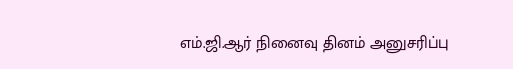எம்.ஜி.ஆர் நினைவு தினம் அனுசரிப்பு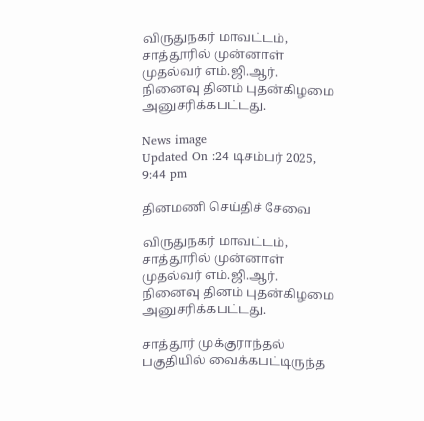விருதுநகர் மாவட்டம், சாத்தூரில் முன்னாள் முதல்வர் எம்.ஜி.ஆர். நினைவு தினம் புதன்கிழமை அனுசரிக்கபட்டது.

News image
Updated On :24 டிசம்பர் 2025, 9:44 pm

தினமணி செய்திச் சேவை

விருதுநகர் மாவட்டம், சாத்தூரில் முன்னாள் முதல்வர் எம்.ஜி.ஆர். நினைவு தினம் புதன்கிழமை அனுசரிக்கபட்டது.

சாத்தூர் முக்குராந்தல் பகுதியில் வைக்கபட்டிருந்த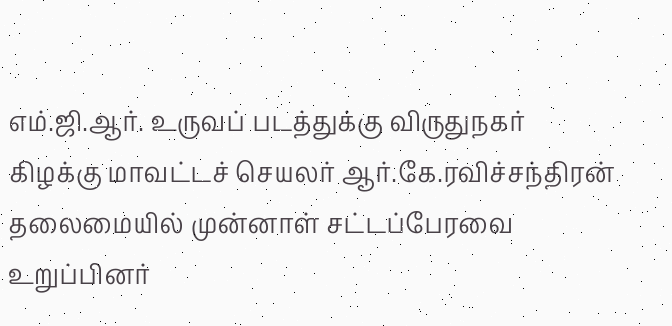எம்.ஜி.ஆர். உருவப் படத்துக்கு விருதுநகர் கிழக்கு மாவட்டச் செயலர் ஆர்.கே.ரவிச்சந்திரன் தலைமையில் முன்னாள் சட்டப்பேரவை உறுப்பினர்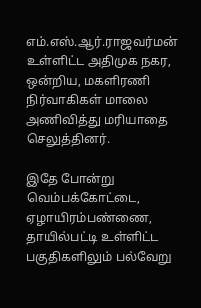எம்.எஸ்.ஆர்.ராஜவர்மன் உள்ளிட்ட அதிமுக நகர, ஒன்றிய, மகளிரணி நிர்வாகிகள் மாலை அணிவித்து மரியாதை செலுத்தினர்.

இதே போன்று வெம்பக்கோட்டை, ஏழாயிரம்பண்ணை, தாயில்பட்டி உள்ளிட்ட பகுதிகளிலும் பல்வேறு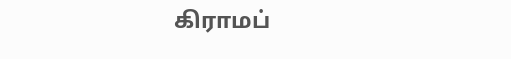கிராமப்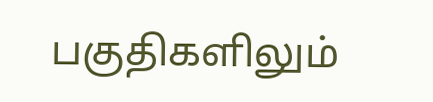பகுதிகளிலும்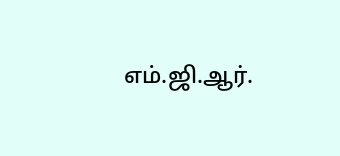எம்.ஜி.ஆர்.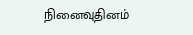நினைவுதினம்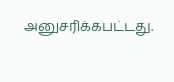அனுசரிக்கபட்டது.